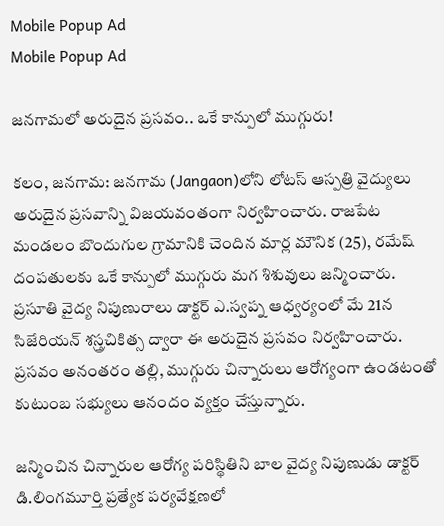Mobile Popup Ad
Mobile Popup Ad

జ‌న‌గామ‌లో అరుదైన ప్ర‌స‌వం.. ఒకే కాన్పులో ముగ్గురు!

కలం, జనగామ: జనగామ (Jangaon)లోని లోటస్ ఆస్పత్రి వైద్యులు అరుదైన ప్రసవాన్ని విజయవంతంగా నిర్వహించారు. రాజపేట మండలం బొందుగుల గ్రామానికి చెందిన మార్ల మౌనిక (25), రమేష్ దంపతులకు ఒకే కాన్పులో ముగ్గురు మగ శిశువులు జన్మించారు. ప్రసూతి వైద్య నిపుణురాలు డాక్టర్ ఎ.స్వప్న ఆధ్వర్యంలో మే 21న సిజేరియన్ శస్త్రచికిత్స ద్వారా ఈ అరుదైన ప్రసవం నిర్వహించారు. ప్రసవం అనంతరం తల్లి, ముగ్గురు చిన్నారులు ఆరోగ్యంగా ఉండటంతో కుటుంబ సభ్యులు ఆనందం వ్యక్తం చేస్తున్నారు.

జన్మించిన చిన్నారుల ఆరోగ్య పరిస్థితిని బాల వైద్య నిపుణుడు డాక్టర్ డి.లింగమూర్తి ప్రత్యేక పర్యవేక్షణలో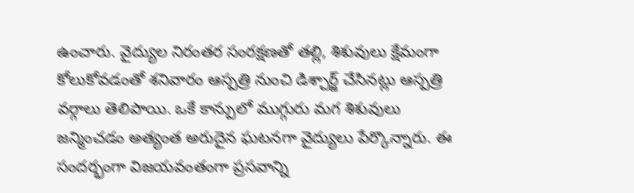ఉంచారు. వైద్యుల నిరంతర సంరక్షణతో తల్లి, శిశువులు క్షేమంగా కోలుకోవడంతో శనివారం ఆస్పత్రి నుంచి డిశ్చార్జ్ చేసినట్లు ఆస్పత్రి వర్గాలు తెలిపాయి. ఒకే కాన్పులో ముగ్గురు మగ శిశువులు జన్మించడం అత్యంత అరుదైన ఘటనగా వైద్యులు పేర్కొన్నారు. ఈ సందర్భంగా విజయవంతంగా ప్రసవాన్ని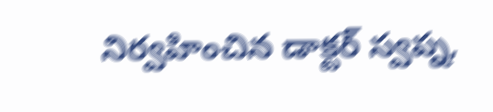నిర్వహించిన డాక్టర్ స్వప్న,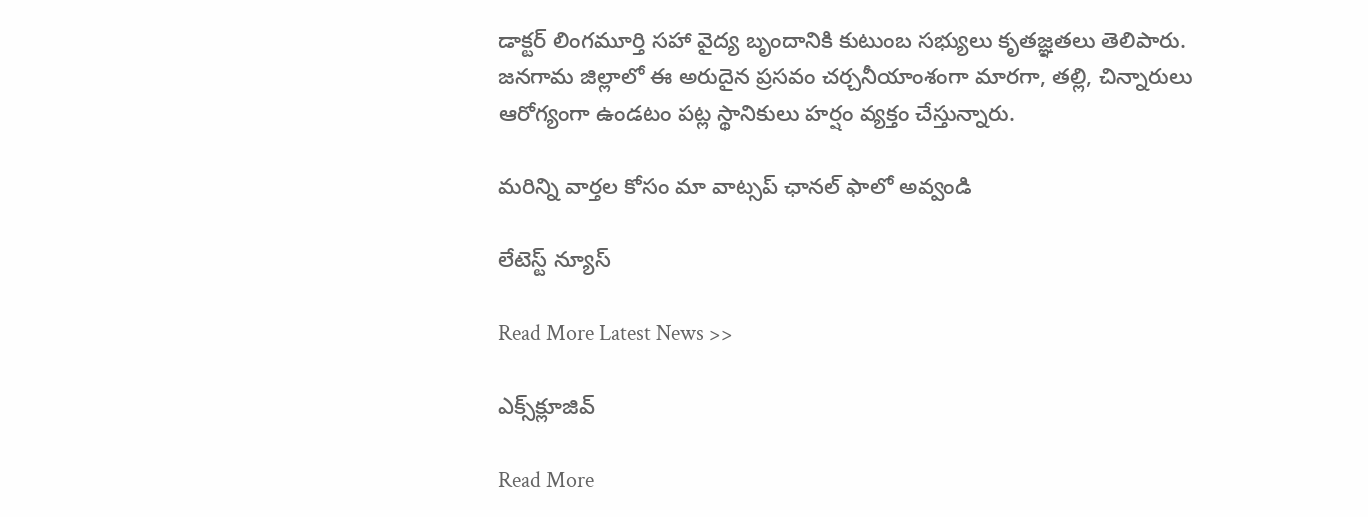డాక్టర్ లింగమూర్తి సహా వైద్య బృందానికి కుటుంబ సభ్యులు కృతజ్ఞతలు తెలిపారు. జనగామ జిల్లాలో ఈ అరుదైన ప్రసవం చర్చనీయాంశంగా మారగా, తల్లి, చిన్నారులు ఆరోగ్యంగా ఉండటం పట్ల స్థానికులు హర్షం వ్యక్తం చేస్తున్నారు.

మ‌రిన్ని వార్త‌ల కోసం మా వాట్స‌ప్ ఛాన‌ల్ ఫాలో అవ్వండి

లేటెస్ట్ న్యూస్‌

Read More Latest News >>

ఎక్స్‌క్లూజివ్‌

Read More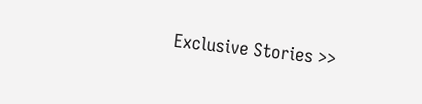Exclusive Stories >>